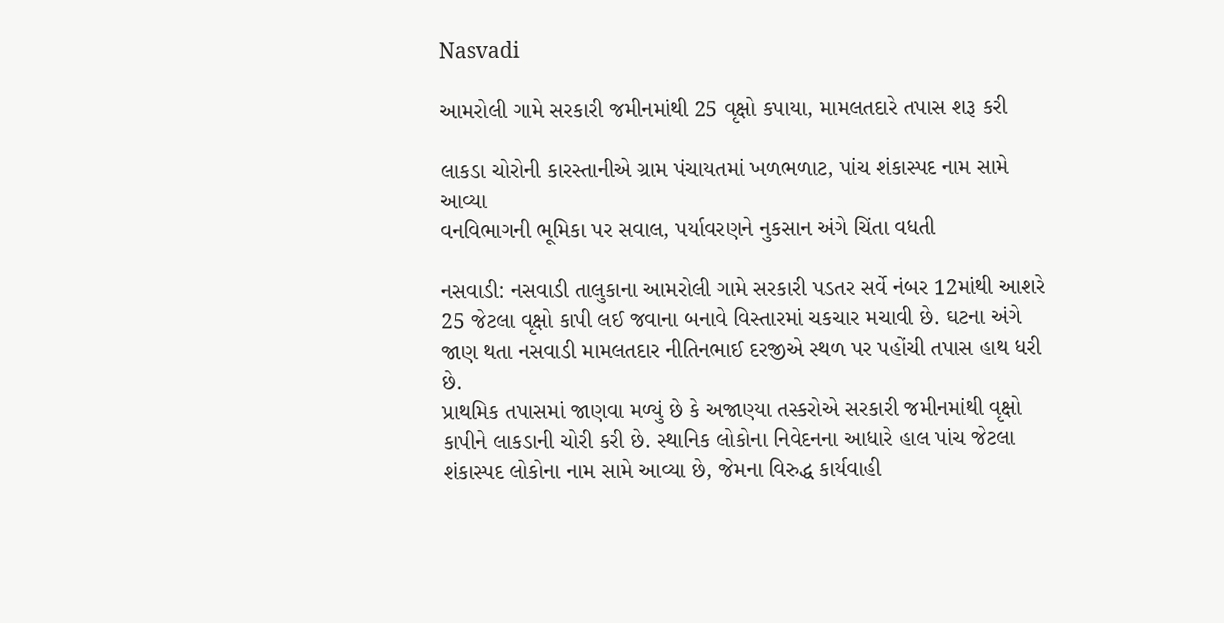Nasvadi

આમરોલી ગામે સરકારી જમીનમાંથી 25 વૃક્ષો કપાયા, મામલતદારે તપાસ શરૂ કરી

લાકડા ચોરોની કારસ્તાનીએ ગ્રામ પંચાયતમાં ખળભળાટ, પાંચ શંકાસ્પદ નામ સામે આવ્યા
વનવિભાગની ભૂમિકા પર સવાલ, પર્યાવરણને નુકસાન અંગે ચિંતા વધતી

નસવાડી: નસવાડી તાલુકાના આમરોલી ગામે સરકારી પડતર સર્વે નંબર 12માંથી આશરે 25 જેટલા વૃક્ષો કાપી લઈ જવાના બનાવે વિસ્તારમાં ચકચાર મચાવી છે. ઘટના અંગે જાણ થતા નસવાડી મામલતદાર નીતિનભાઈ દરજીએ સ્થળ પર પહોંચી તપાસ હાથ ધરી છે.
પ્રાથમિક તપાસમાં જાણવા મળ્યું છે કે અજાણ્યા તસ્કરોએ સરકારી જમીનમાંથી વૃક્ષો કાપીને લાકડાની ચોરી કરી છે. સ્થાનિક લોકોના નિવેદનના આધારે હાલ પાંચ જેટલા શંકાસ્પદ લોકોના નામ સામે આવ્યા છે, જેમના વિરુદ્ધ કાર્યવાહી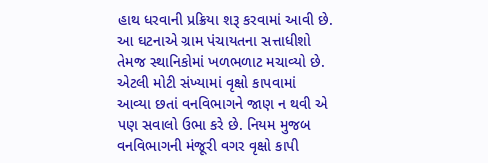હાથ ધરવાની પ્રક્રિયા શરૂ કરવામાં આવી છે.
આ ઘટનાએ ગ્રામ પંચાયતના સત્તાધીશો તેમજ સ્થાનિકોમાં ખળભળાટ મચાવ્યો છે. એટલી મોટી સંખ્યામાં વૃક્ષો કાપવામાં આવ્યા છતાં વનવિભાગને જાણ ન થવી એ પણ સવાલો ઉભા કરે છે. નિયમ મુજબ વનવિભાગની મંજૂરી વગર વૃક્ષો કાપી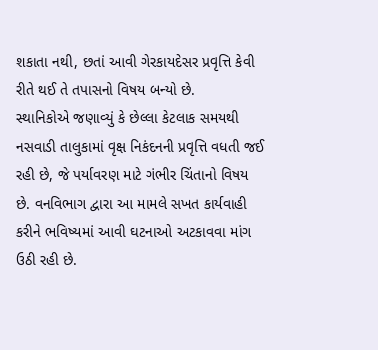શકાતા નથી, છતાં આવી ગેરકાયદેસર પ્રવૃત્તિ કેવી રીતે થઈ તે તપાસનો વિષય બન્યો છે.
સ્થાનિકોએ જણાવ્યું કે છેલ્લા કેટલાક સમયથી નસવાડી તાલુકામાં વૃક્ષ નિકંદનની પ્રવૃત્તિ વધતી જઈ રહી છે, જે પર્યાવરણ માટે ગંભીર ચિંતાનો વિષય છે. વનવિભાગ દ્વારા આ મામલે સખત કાર્યવાહી કરીને ભવિષ્યમાં આવી ઘટનાઓ અટકાવવા માંગ ઉઠી રહી છે.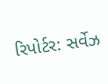રિપોર્ટર: સર્વેઝ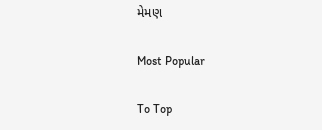મેમણ

Most Popular

To Top